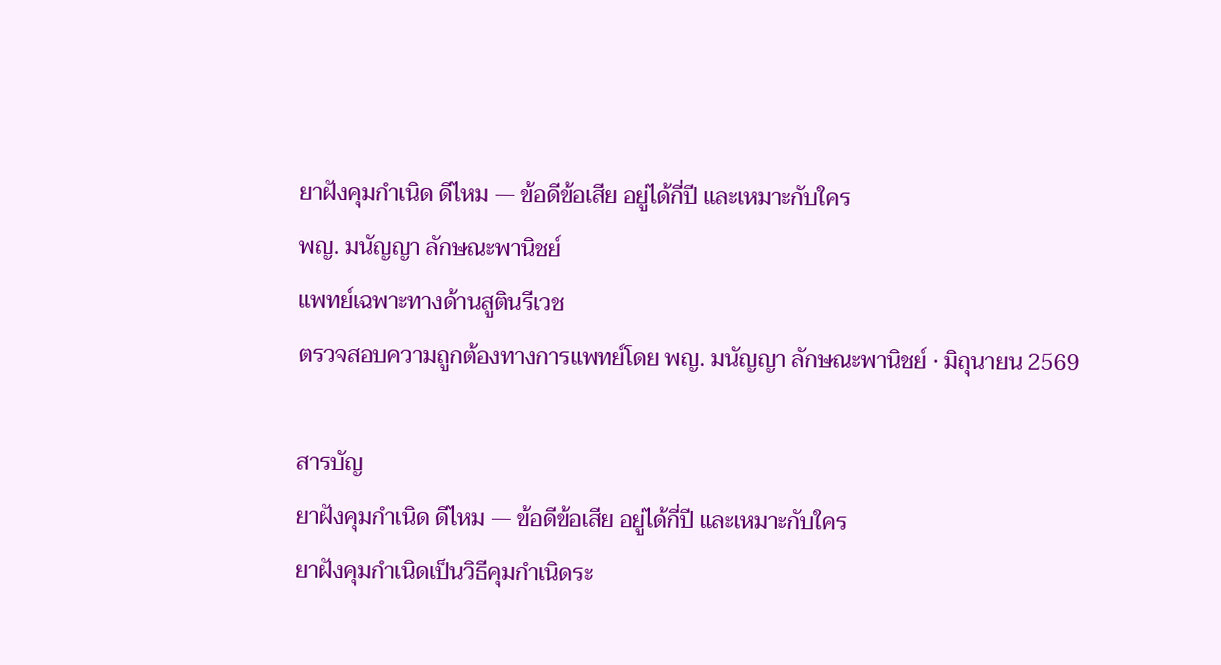ยาฝังคุมกำเนิด ดีไหม — ข้อดีข้อเสีย อยู่ได้กี่ปี และเหมาะกับใคร
พญ. มนัญญา ลักษณะพานิชย์
แพทย์เฉพาะทางด้านสูตินรีเวช
ตรวจสอบความถูกต้องทางการแพทย์โดย พญ. มนัญญา ลักษณะพานิชย์ · มิถุนายน 2569

สารบัญ
ยาฝังคุมกำเนิด ดีไหม — ข้อดีข้อเสีย อยู่ได้กี่ปี และเหมาะกับใคร
ยาฝังคุมกำเนิดเป็นวิธีคุมกำเนิดระ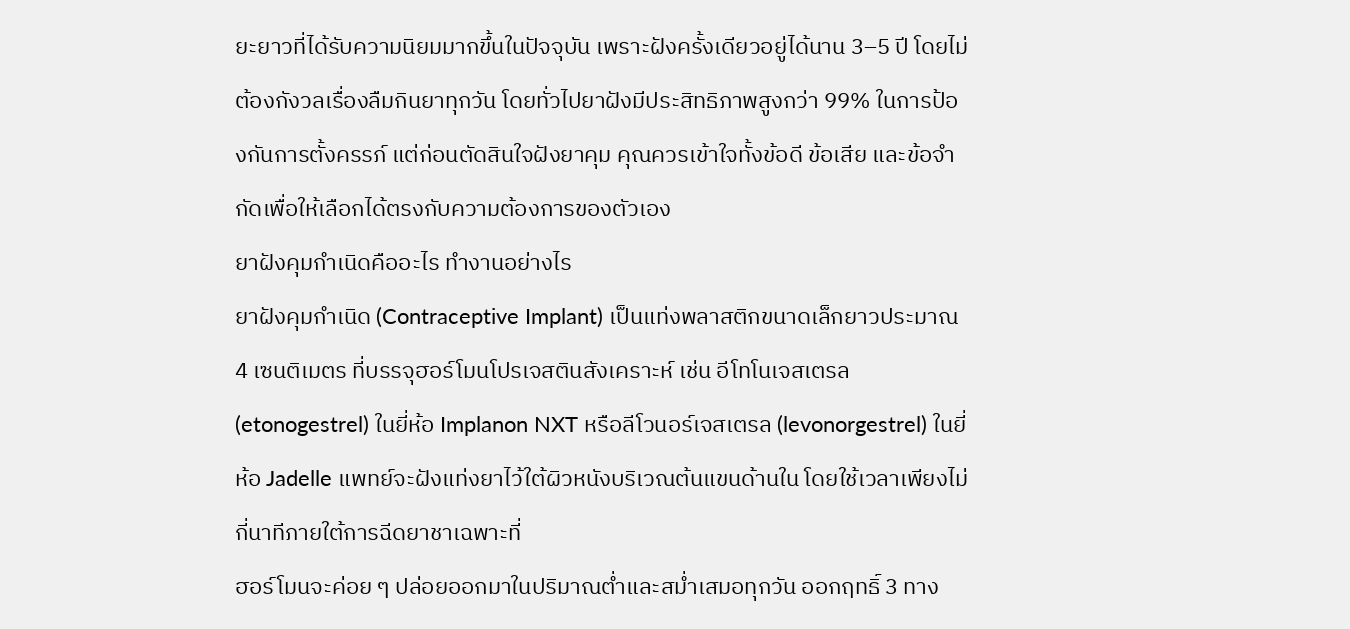ยะยาวที่ได้รับความนิยมมากขึ้นในปัจจุบัน เพราะฝังครั้งเดียวอยู่ได้นาน 3–5 ปี โดยไม่ต้องกังวลเรื่องลืมกินยาทุกวัน โดยทั่วไปยาฝังมีประสิทธิภาพสูงกว่า 99% ในการป้องกันการตั้งครรภ์ แต่ก่อนตัดสินใจฝังยาคุม คุณควรเข้าใจทั้งข้อดี ข้อเสีย และข้อจำกัดเพื่อให้เลือกได้ตรงกับความต้องการของตัวเอง
ยาฝังคุมกำเนิดคืออะไร ทำงานอย่างไร
ยาฝังคุมกำเนิด (Contraceptive Implant) เป็นแท่งพลาสติกขนาดเล็กยาวประมาณ 4 เซนติเมตร ที่บรรจุฮอร์โมนโปรเจสตินสังเคราะห์ เช่น อีโทโนเจสเตรล (etonogestrel) ในยี่ห้อ Implanon NXT หรือลีโวนอร์เจสเตรล (levonorgestrel) ในยี่ห้อ Jadelle แพทย์จะฝังแท่งยาไว้ใต้ผิวหนังบริเวณต้นแขนด้านใน โดยใช้เวลาเพียงไม่กี่นาทีภายใต้การฉีดยาชาเฉพาะที่
ฮอร์โมนจะค่อย ๆ ปล่อยออกมาในปริมาณต่ำและสม่ำเสมอทุกวัน ออกฤทธิ์ 3 ทาง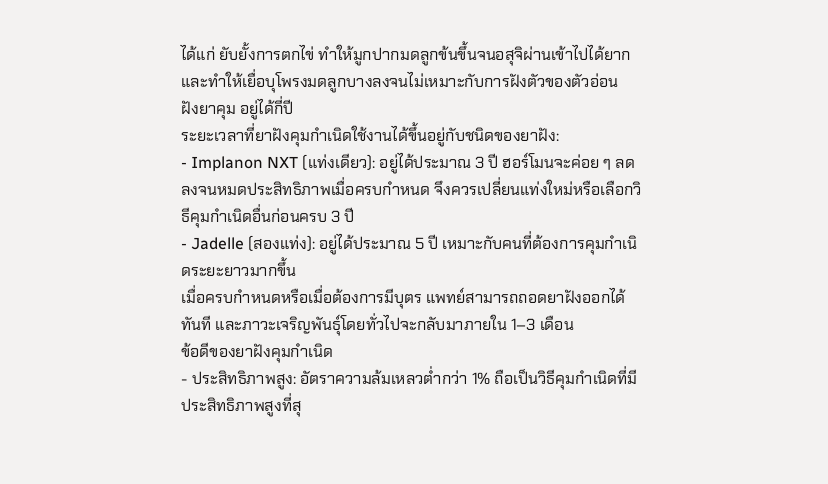ได้แก่ ยับยั้งการตกไข่ ทำให้มูกปากมดลูกข้นขึ้นจนอสุจิผ่านเข้าไปได้ยาก และทำให้เยื่อบุโพรงมดลูกบางลงจนไม่เหมาะกับการฝังตัวของตัวอ่อน
ฝังยาคุม อยู่ได้กี่ปี
ระยะเวลาที่ยาฝังคุมกำเนิดใช้งานได้ขึ้นอยู่กับชนิดของยาฝัง:
- Implanon NXT (แท่งเดียว): อยู่ได้ประมาณ 3 ปี ฮอร์โมนจะค่อย ๆ ลดลงจนหมดประสิทธิภาพเมื่อครบกำหนด จึงควรเปลี่ยนแท่งใหม่หรือเลือกวิธีคุมกำเนิดอื่นก่อนครบ 3 ปี
- Jadelle (สองแท่ง): อยู่ได้ประมาณ 5 ปี เหมาะกับคนที่ต้องการคุมกำเนิดระยะยาวมากขึ้น
เมื่อครบกำหนดหรือเมื่อต้องการมีบุตร แพทย์สามารถถอดยาฝังออกได้ทันที และภาวะเจริญพันธุ์โดยทั่วไปจะกลับมาภายใน 1–3 เดือน
ข้อดีของยาฝังคุมกำเนิด
- ประสิทธิภาพสูง: อัตราความล้มเหลวต่ำกว่า 1% ถือเป็นวิธีคุมกำเนิดที่มีประสิทธิภาพสูงที่สุ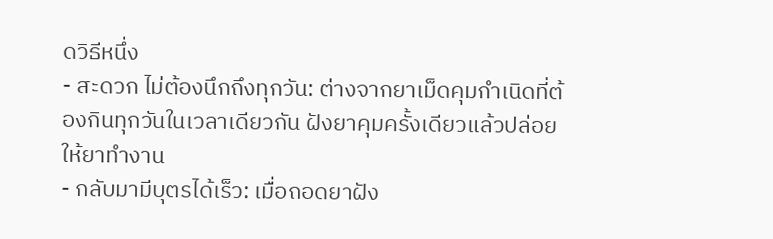ดวิธีหนึ่ง
- สะดวก ไม่ต้องนึกถึงทุกวัน: ต่างจากยาเม็ดคุมกำเนิดที่ต้องกินทุกวันในเวลาเดียวกัน ฝังยาคุมครั้งเดียวแล้วปล่อยให้ยาทำงาน
- กลับมามีบุตรได้เร็ว: เมื่อถอดยาฝัง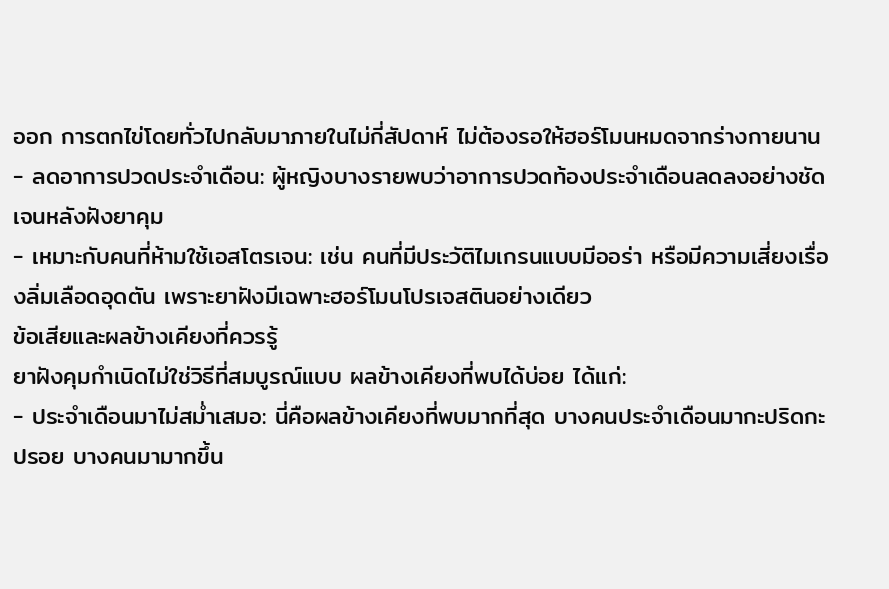ออก การตกไข่โดยทั่วไปกลับมาภายในไม่กี่สัปดาห์ ไม่ต้องรอให้ฮอร์โมนหมดจากร่างกายนาน
- ลดอาการปวดประจำเดือน: ผู้หญิงบางรายพบว่าอาการปวดท้องประจำเดือนลดลงอย่างชัดเจนหลังฝังยาคุม
- เหมาะกับคนที่ห้ามใช้เอสโตรเจน: เช่น คนที่มีประวัติไมเกรนแบบมีออร่า หรือมีความเสี่ยงเรื่องลิ่มเลือดอุดตัน เพราะยาฝังมีเฉพาะฮอร์โมนโปรเจสตินอย่างเดียว
ข้อเสียและผลข้างเคียงที่ควรรู้
ยาฝังคุมกำเนิดไม่ใช่วิธีที่สมบูรณ์แบบ ผลข้างเคียงที่พบได้บ่อย ได้แก่:
- ประจำเดือนมาไม่สม่ำเสมอ: นี่คือผลข้างเคียงที่พบมากที่สุด บางคนประจำเดือนมากะปริดกะปรอย บางคนมามากขึ้น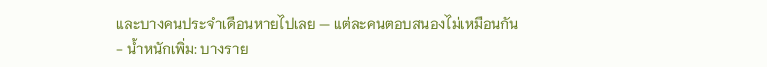และบางคนประจำเดือนหายไปเลย — แต่ละคนตอบสนองไม่เหมือนกัน
- น้ำหนักเพิ่ม: บางราย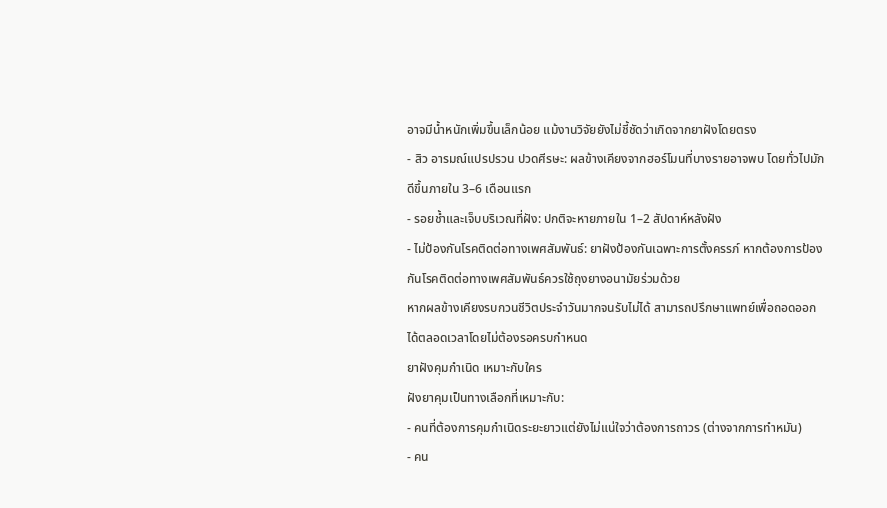อาจมีน้ำหนักเพิ่มขึ้นเล็กน้อย แม้งานวิจัยยังไม่ชี้ชัดว่าเกิดจากยาฝังโดยตรง
- สิว อารมณ์แปรปรวน ปวดศีรษะ: ผลข้างเคียงจากฮอร์โมนที่บางรายอาจพบ โดยทั่วไปมักดีขึ้นภายใน 3–6 เดือนแรก
- รอยช้ำและเจ็บบริเวณที่ฝัง: ปกติจะหายภายใน 1–2 สัปดาห์หลังฝัง
- ไม่ป้องกันโรคติดต่อทางเพศสัมพันธ์: ยาฝังป้องกันเฉพาะการตั้งครรภ์ หากต้องการป้องกันโรคติดต่อทางเพศสัมพันธ์ควรใช้ถุงยางอนามัยร่วมด้วย
หากผลข้างเคียงรบกวนชีวิตประจำวันมากจนรับไม่ได้ สามารถปรึกษาแพทย์เพื่อถอดออกได้ตลอดเวลาโดยไม่ต้องรอครบกำหนด
ยาฝังคุมกำเนิด เหมาะกับใคร
ฝังยาคุมเป็นทางเลือกที่เหมาะกับ:
- คนที่ต้องการคุมกำเนิดระยะยาวแต่ยังไม่แน่ใจว่าต้องการถาวร (ต่างจากการทำหมัน)
- คน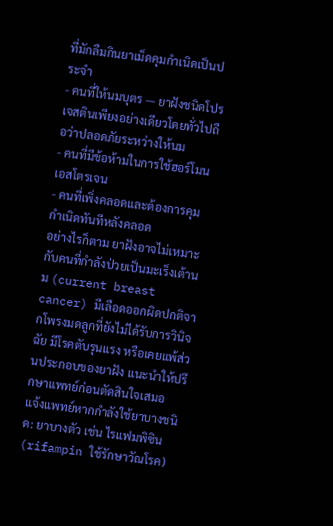ที่มักลืมกินยาเม็ดคุมกำเนิดเป็นประจำ
- คนที่ให้นมบุตร — ยาฝังชนิดโปรเจสตินเพียงอย่างเดียวโดยทั่วไปถือว่าปลอดภัยระหว่างให้นม
- คนที่มีข้อห้ามในการใช้ฮอร์โมนเอสโตรเจน
- คนที่เพิ่งคลอดและต้องการคุมกำเนิดทันทีหลังคลอด
อย่างไรก็ตาม ยาฝังอาจไม่เหมาะกับคนที่กำลังป่วยเป็นมะเร็งเต้านม (current breast cancer) มีเลือดออกผิดปกติจากโพรงมดลูกที่ยังไม่ได้รับการวินิจฉัย มีโรคตับรุนแรง หรือเคยแพ้ส่วนประกอบของยาฝัง แนะนำให้ปรึกษาแพทย์ก่อนตัดสินใจเสมอ
แจ้งแพทย์หากกำลังใช้ยาบางชนิด: ยาบางตัว เช่น ไรแฟมพิซิน (rifampin ใช้รักษาวัณโรค)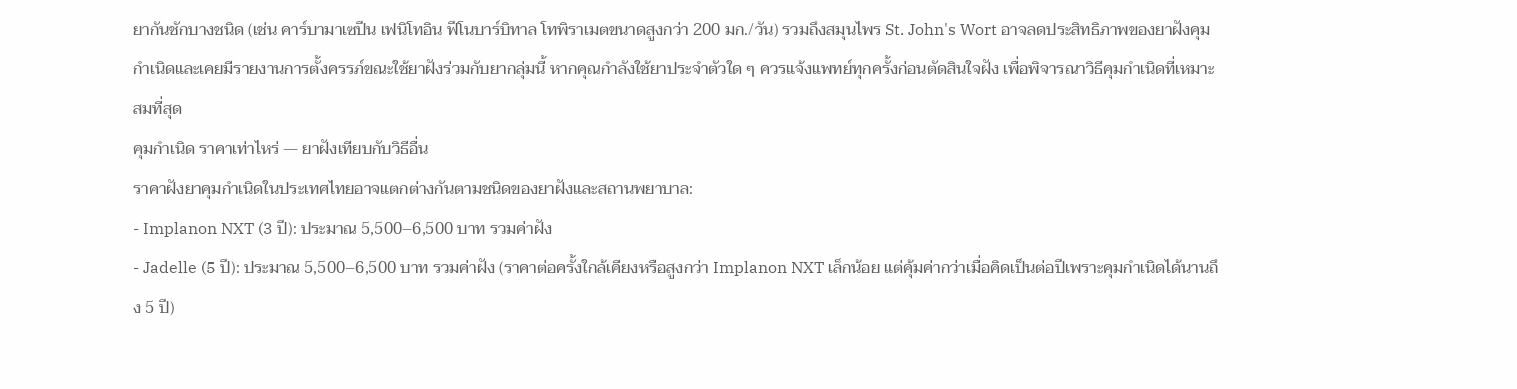ยากันชักบางชนิด (เช่น คาร์บามาเซปีน เฟนิโทอิน ฟีโนบาร์บิทาล โทพิราเมตขนาดสูงกว่า 200 มก./วัน) รวมถึงสมุนไพร St. John's Wort อาจลดประสิทธิภาพของยาฝังคุมกำเนิดและเคยมีรายงานการตั้งครรภ์ขณะใช้ยาฝังร่วมกับยากลุ่มนี้ หากคุณกำลังใช้ยาประจำตัวใด ๆ ควรแจ้งแพทย์ทุกครั้งก่อนตัดสินใจฝัง เพื่อพิจารณาวิธีคุมกำเนิดที่เหมาะสมที่สุด
คุมกำเนิด ราคาเท่าไหร่ — ยาฝังเทียบกับวิธีอื่น
ราคาฝังยาคุมกำเนิดในประเทศไทยอาจแตกต่างกันตามชนิดของยาฝังและสถานพยาบาล:
- Implanon NXT (3 ปี): ประมาณ 5,500–6,500 บาท รวมค่าฝัง
- Jadelle (5 ปี): ประมาณ 5,500–6,500 บาท รวมค่าฝัง (ราคาต่อครั้งใกล้เคียงหรือสูงกว่า Implanon NXT เล็กน้อย แต่คุ้มค่ากว่าเมื่อคิดเป็นต่อปีเพราะคุมกำเนิดได้นานถึง 5 ปี)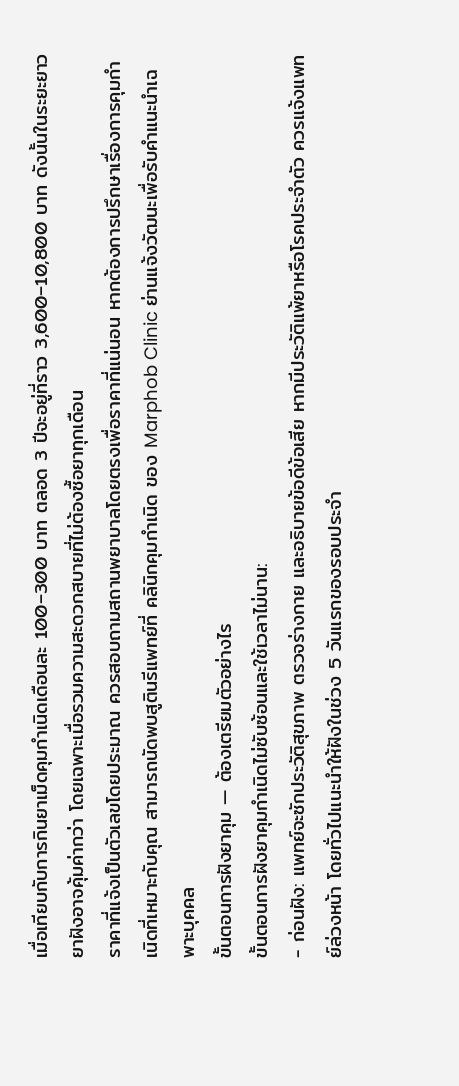เมื่อเทียบกับการกินยาเม็ดคุมกำเนิดเดือนละ 100–300 บาท ตลอด 3 ปีจะอยู่ที่ราว 3,600–10,800 บาท ดังนั้นในระยะยาวยาฝังอาจคุ้มค่ากว่า โดยเฉพาะเมื่อรวมความสะดวกสบายที่ไม่ต้องซื้อยาทุกเดือน
ราคาที่แจ้งเป็นตัวเลขโดยประมาณ ควรสอบถามสถานพยาบาลโดยตรงเพื่อราคาที่แน่นอน หากต้องการปรึกษาเรื่องการคุมกำเนิดที่เหมาะกับคุณ สามารถนัดพบสูตินรีแพทย์ที่ คลินิกคุมกำเนิด ของ Marphob Clinic ย่านแจ้งวัฒนะเพื่อรับคำแนะนำเฉพาะบุคคล
ขั้นตอนการฝังยาคุม — ต้องเตรียมตัวอย่างไร
ขั้นตอนการฝังยาคุมกำเนิดไม่ซับซ้อนและใช้เวลาไม่นาน:
- ก่อนฝัง: แพทย์จะซักประวัติสุขภาพ ตรวจร่างกาย และอธิบายข้อดีข้อเสีย หากมีประวัติแพ้ยาหรือโรคประจำตัว ควรแจ้งแพทย์ล่วงหน้า โดยทั่วไปแนะนำให้ฝังในช่วง 5 วันแรกของรอบประจำ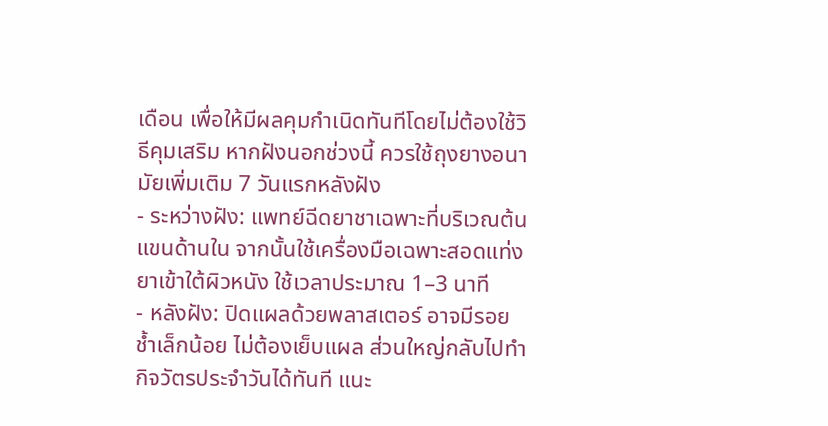เดือน เพื่อให้มีผลคุมกำเนิดทันทีโดยไม่ต้องใช้วิธีคุมเสริม หากฝังนอกช่วงนี้ ควรใช้ถุงยางอนามัยเพิ่มเติม 7 วันแรกหลังฝัง
- ระหว่างฝัง: แพทย์ฉีดยาชาเฉพาะที่บริเวณต้นแขนด้านใน จากนั้นใช้เครื่องมือเฉพาะสอดแท่งยาเข้าใต้ผิวหนัง ใช้เวลาประมาณ 1–3 นาที
- หลังฝัง: ปิดแผลด้วยพลาสเตอร์ อาจมีรอยช้ำเล็กน้อย ไม่ต้องเย็บแผล ส่วนใหญ่กลับไปทำกิจวัตรประจำวันได้ทันที แนะ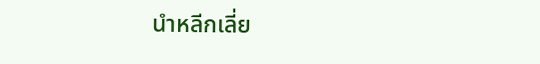นำหลีกเลี่ย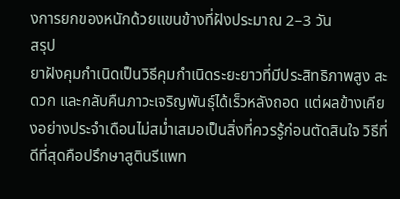งการยกของหนักด้วยแขนข้างที่ฝังประมาณ 2–3 วัน
สรุป
ยาฝังคุมกำเนิดเป็นวิธีคุมกำเนิดระยะยาวที่มีประสิทธิภาพสูง สะดวก และกลับคืนภาวะเจริญพันธุ์ได้เร็วหลังถอด แต่ผลข้างเคียงอย่างประจำเดือนไม่สม่ำเสมอเป็นสิ่งที่ควรรู้ก่อนตัดสินใจ วิธีที่ดีที่สุดคือปรึกษาสูตินรีแพท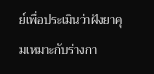ย์เพื่อประเมินว่าฝังยาคุมเหมาะกับร่างกา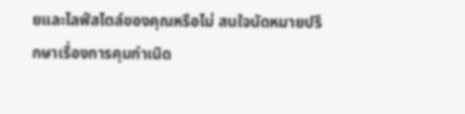ยและไลฟ์สไตล์ของคุณหรือไม่ สนใจนัดหมายปรึกษาเรื่องการคุมกำเนิด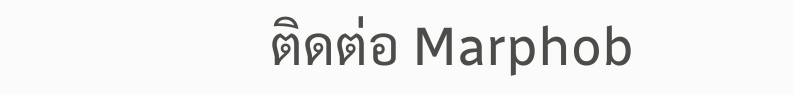ติดต่อ Marphob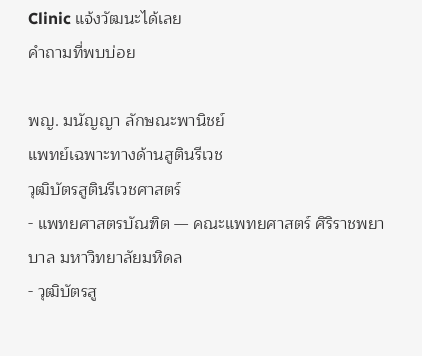Clinic แจ้งวัฒนะได้เลย
คำถามที่พบบ่อย

พญ. มนัญญา ลักษณะพานิชย์
แพทย์เฉพาะทางด้านสูตินรีเวช
วุฒิบัตรสูตินรีเวชศาสตร์
- แพทยศาสตรบัณฑิต — คณะแพทยศาสตร์ ศิริราชพยาบาล มหาวิทยาลัยมหิดล
- วุฒิบัตรสู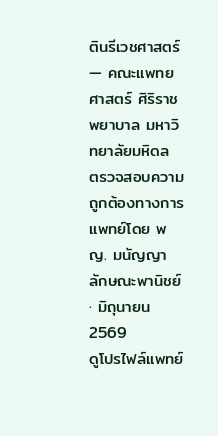ตินรีเวชศาสตร์ — คณะแพทยศาสตร์ ศิริราชพยาบาล มหาวิทยาลัยมหิดล
ตรวจสอบความถูกต้องทางการแพทย์โดย พญ. มนัญญา ลักษณะพานิชย์ · มิถุนายน 2569
ดูโปรไฟล์แพทย์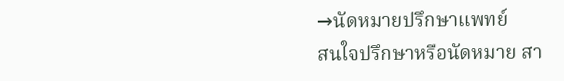→นัดหมายปรึกษาแพทย์
สนใจปรึกษาหรือนัดหมาย สา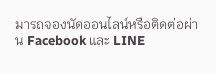มารถจองนัดออนไลน์หรือติดต่อผ่าน Facebook และ LINE